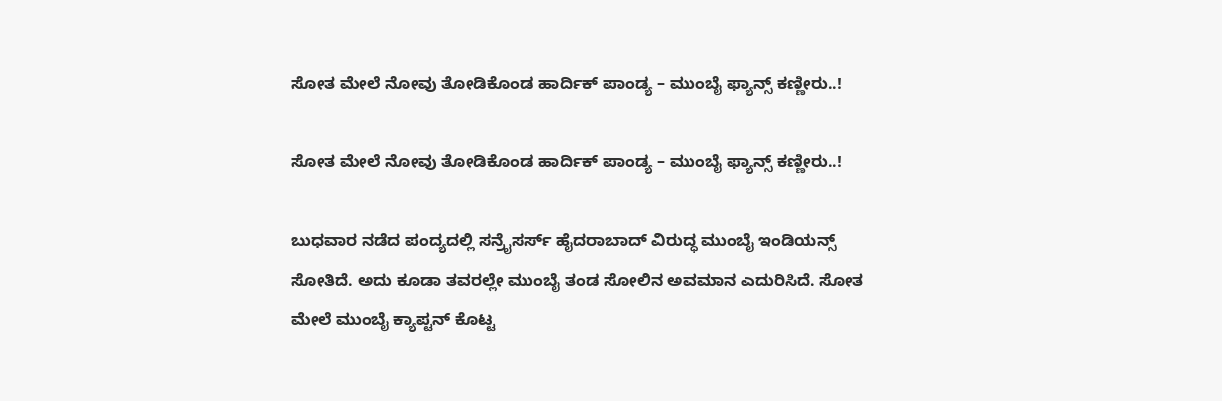ಸೋತ ಮೇಲೆ ನೋವು ತೋಡಿಕೊಂಡ ಹಾರ್ದಿಕ್ ಪಾಂಡ್ಯ – ಮುಂಬೈ ಫ್ಯಾನ್ಸ್ ಕಣ್ಣೀರು..!

ಸೋತ ಮೇಲೆ ನೋವು ತೋಡಿಕೊಂಡ ಹಾರ್ದಿಕ್ ಪಾಂಡ್ಯ – ಮುಂಬೈ ಫ್ಯಾನ್ಸ್ ಕಣ್ಣೀರು..!

ಬುಧವಾರ ನಡೆದ ಪಂದ್ಯದಲ್ಲಿ ಸನ್ರೈಸರ್ಸ್ ಹೈದರಾಬಾದ್ ವಿರುದ್ಧ ಮುಂಬೈ ಇಂಡಿಯನ್ಸ್ ಸೋತಿದೆ. ಅದು ಕೂಡಾ ತವರಲ್ಲೇ ಮುಂಬೈ ತಂಡ ಸೋಲಿನ ಅವಮಾನ ಎದುರಿಸಿದೆ. ಸೋತ ಮೇಲೆ ಮುಂಬೈ ಕ್ಯಾಪ್ಟನ್ ಕೊಟ್ಟ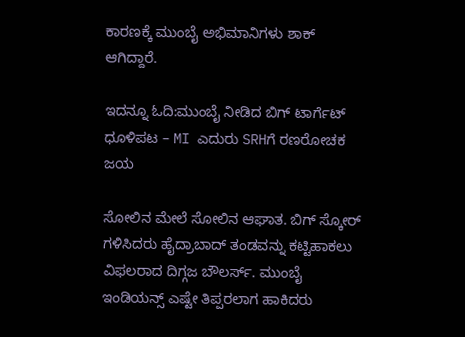ಕಾರಣಕ್ಕೆ ಮುಂಬೈ ಅಭಿಮಾನಿಗಳು ಶಾಕ್ ಆಗಿದ್ದಾರೆ.

ಇದನ್ನೂ ಓದಿ:ಮುಂಬೈ ನೀಡಿದ ಬಿಗ್ ಟಾರ್ಗೆಟ್ ಧೂಳಿಪಟ – MI ಎದುರು SRHಗೆ ರಣರೋಚಕ ಜಯ

ಸೋಲಿನ ಮೇಲೆ ಸೋಲಿನ ಆಘಾತ. ಬಿಗ್ ಸ್ಕೋರ್ ಗಳಿಸಿದರು ಹೈದ್ರಾಬಾದ್ ತಂಡವನ್ನು ಕಟ್ಟಿಹಾಕಲು ವಿಫಲರಾದ ದಿಗ್ಗಜ ಬೌಲರ್ಸ್. ಮುಂಬೈ ಇಂಡಿಯನ್ಸ್ ಎಷ್ಟೇ ತಿಪ್ಪರಲಾಗ ಹಾಕಿದರು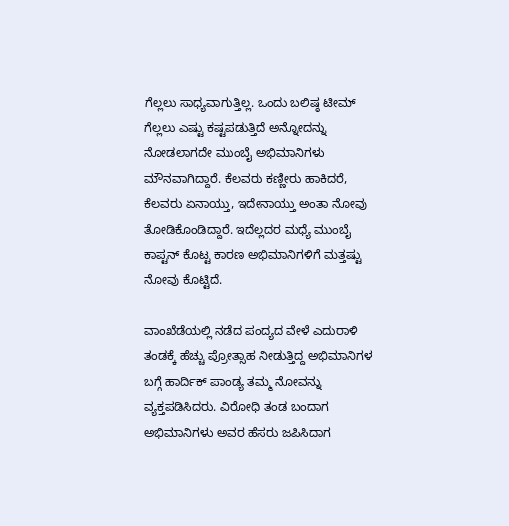ಗೆಲ್ಲಲು ಸಾಧ್ಯವಾಗುತ್ತಿಲ್ಲ. ಒಂದು ಬಲಿಷ್ಠ ಟೀಮ್ ಗೆಲ್ಲಲು ಎಷ್ಟು ಕಷ್ಟಪಡುತ್ತಿದೆ ಅನ್ನೋದನ್ನು ನೋಡಲಾಗದೇ ಮುಂಬೈ ಅಭಿಮಾನಿಗಳು ಮೌನವಾಗಿದ್ದಾರೆ. ಕೆಲವರು ಕಣ್ಣೀರು ಹಾಕಿದರೆ, ಕೆಲವರು ಏನಾಯ್ತು, ಇದೇನಾಯ್ತು ಅಂತಾ ನೋವು ತೋಡಿಕೊಂಡಿದ್ದಾರೆ. ಇದೆಲ್ಲದರ ಮಧ್ಯೆ ಮುಂಬೈ ಕಾಪ್ಟನ್ ಕೊಟ್ಟ ಕಾರಣ ಅಭಿಮಾನಿಗಳಿಗೆ ಮತ್ತಷ್ಟು ನೋವು ಕೊಟ್ಟಿದೆ.

ವಾಂಖೆಡೆಯಲ್ಲಿ ನಡೆದ ಪಂದ್ಯದ ವೇಳೆ ಎದುರಾಳಿ ತಂಡಕ್ಕೆ ಹೆಚ್ಚು ಪ್ರೋತ್ಸಾಹ ನೀಡುತ್ತಿದ್ದ ಅಭಿಮಾನಿಗಳ ಬಗ್ಗೆ ಹಾರ್ದಿಕ್ ಪಾಂಡ್ಯ ತಮ್ಮ ನೋವನ್ನು ವ್ಯಕ್ತಪಡಿಸಿದರು. ವಿರೋಧಿ ತಂಡ ಬಂದಾಗ ಅಭಿಮಾನಿಗಳು ಅವರ ಹೆಸರು ಜಪಿಸಿದಾಗ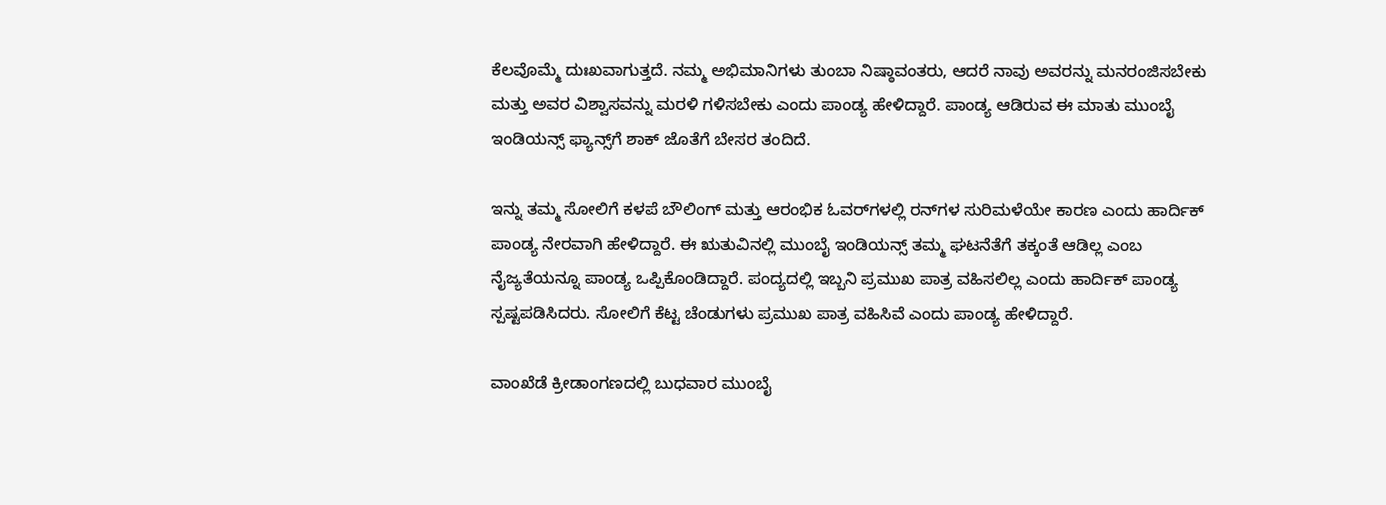ಕೆಲವೊಮ್ಮೆ ದುಃಖವಾಗುತ್ತದೆ. ನಮ್ಮ ಅಭಿಮಾನಿಗಳು ತುಂಬಾ ನಿಷ್ಠಾವಂತರು, ಆದರೆ ನಾವು ಅವರನ್ನು ಮನರಂಜಿಸಬೇಕು ಮತ್ತು ಅವರ ವಿಶ್ವಾಸವನ್ನು ಮರಳಿ ಗಳಿಸಬೇಕು ಎಂದು ಪಾಂಡ್ಯ ಹೇಳಿದ್ದಾರೆ. ಪಾಂಡ್ಯ ಆಡಿರುವ ಈ ಮಾತು ಮುಂಬೈ ಇಂಡಿಯನ್ಸ್ ಫ್ಯಾನ್ಸ್‌ಗೆ ಶಾಕ್ ಜೊತೆಗೆ ಬೇಸರ ತಂದಿದೆ.

ಇನ್ನು ತಮ್ಮ ಸೋಲಿಗೆ ಕಳಪೆ ಬೌಲಿಂಗ್ ಮತ್ತು ಆರಂಭಿಕ ಓವರ್‌ಗಳಲ್ಲಿ ರನ್‌ಗಳ ಸುರಿಮಳೆಯೇ ಕಾರಣ ಎಂದು ಹಾರ್ದಿಕ್ ಪಾಂಡ್ಯ ನೇರವಾಗಿ ಹೇಳಿದ್ದಾರೆ. ಈ ಋತುವಿನಲ್ಲಿ ಮುಂಬೈ ಇಂಡಿಯನ್ಸ್ ತಮ್ಮ ಘಟನೆತೆಗೆ ತಕ್ಕಂತೆ ಆಡಿಲ್ಲ ಎಂಬ ನೈಜ್ಯತೆಯನ್ನೂ ಪಾಂಡ್ಯ ಒಪ್ಪಿಕೊಂಡಿದ್ದಾರೆ. ಪಂದ್ಯದಲ್ಲಿ ಇಬ್ಬನಿ ಪ್ರಮುಖ ಪಾತ್ರ ವಹಿಸಲಿಲ್ಲ ಎಂದು ಹಾರ್ದಿಕ್ ಪಾಂಡ್ಯ ಸ್ಪಷ್ಟಪಡಿಸಿದರು. ಸೋಲಿಗೆ ಕೆಟ್ಟ ಚೆಂಡುಗಳು ಪ್ರಮುಖ ಪಾತ್ರ ವಹಿಸಿವೆ ಎಂದು ಪಾಂಡ್ಯ ಹೇಳಿದ್ದಾರೆ.

ವಾಂಖೆಡೆ ಕ್ರೀಡಾಂಗಣದಲ್ಲಿ ಬುಧವಾರ ಮುಂಬೈ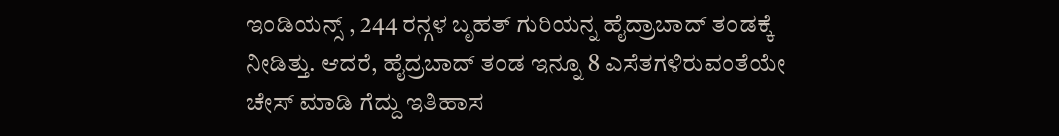ಇಂಡಿಯನ್ಸ್ , 244 ರನ್ಗಳ ಬೃಹತ್ ಗುರಿಯನ್ನ ಹೈದ್ರಾಬಾದ್ ತಂಡಕ್ಕೆ ನೀಡಿತ್ತು. ಆದರೆ, ಹೈದ್ರಬಾದ್ ತಂಡ ಇನ್ನೂ 8 ಎಸೆತಗಳಿರುವಂತೆಯೇ ಚೇಸ್ ಮಾಡಿ ಗೆದ್ದು ಇತಿಹಾಸ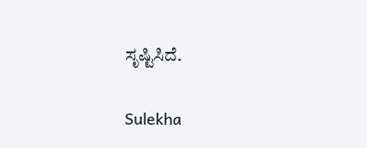ಸೃಷ್ಟಿಸಿದೆ.

Sulekha